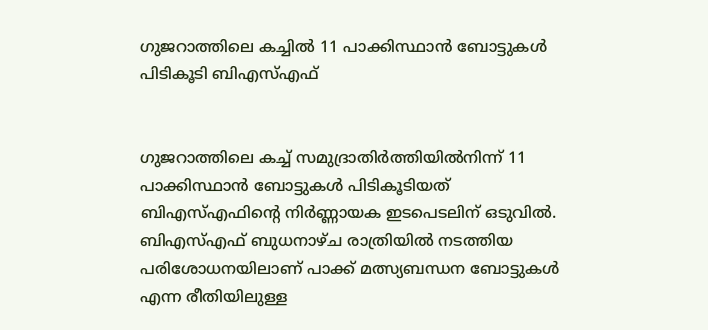ഗുജറാത്തിലെ കച്ചിൽ‍ 11 പാക്കിസ്ഥാൻ ബോട്ടുകൾ‍ പിടികൂടി ബിഎസ്എഫ്


ഗുജറാത്തിലെ കച്ച്‌ സമുദ്രാതിർ‍ത്തിയിൽ‍നിന്ന് 11 പാക്കിസ്ഥാൻ ബോട്ടുകൾ‍ പിടികൂടിയത് ബിഎസ്എഫിന്റെ നിർ‍ണ്ണായക ഇടപെടലിന് ഒടുവിൽ‍. ബിഎസ്‌എഫ് ബുധനാഴ്ച രാത്രിയിൽ‍ നടത്തിയ പരിശോധനയിലാണ് പാക്ക് മത്സ്യബന്ധന ബോട്ടുകൾ‍ എന്ന രീതിയിലുള്ള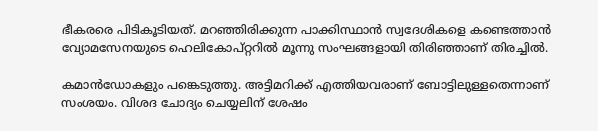ഭീകരരെ പിടികൂടിയത്. മറഞ്ഞിരിക്കുന്ന പാക്കിസ്ഥാൻ സ്വദേശികളെ കണ്ടെത്താൻ വ്യോമസേനയുടെ ഹെലികോപ്റ്ററിൽ‍ മൂന്നു സംഘങ്ങളായി തിരിഞ്ഞാണ് തിരച്ചിൽ‍.

കമാൻഡോകളും പങ്കെടുത്തു. അട്ടിമറിക്ക് എത്തിയവരാണ് ബോട്ടിലുള്ളതെന്നാണ് സംശയം. വിശദ ചോദ്യം ചെയ്യലിന് ശേഷം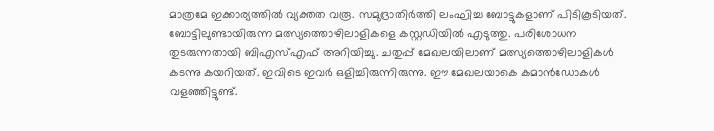മാത്രമേ ഇക്കാര്യത്തിൽ‍ വ്യക്തത വരൂ. സമുദ്രാതിർ‍ത്തി ലംഘിച്ച ബോട്ടുകളാണ് പിടികൂടിയത്. ബോട്ടിലുണ്ടായിരുന്ന മത്സ്യത്തൊഴിലാളികളെ കസ്റ്റഡിയിൽ‍ എടുത്തു. പരിശോധന തുടരുന്നതായി ബിഎസ്‌എഫ് അറിയിച്ചു. ചതുപ്പ് മേഖലയിലാണ് മത്സ്യത്തൊഴിലാളികൾ‍ കടന്നു കയറിയത്. ഇവിടെ ഇവർ‍ ഒളിച്ചിരുന്നിരുന്നു. ഈ മേഖലയാകെ കമാൻഡോകൾ‍ വളഞ്ഞിട്ടുണ്ട്.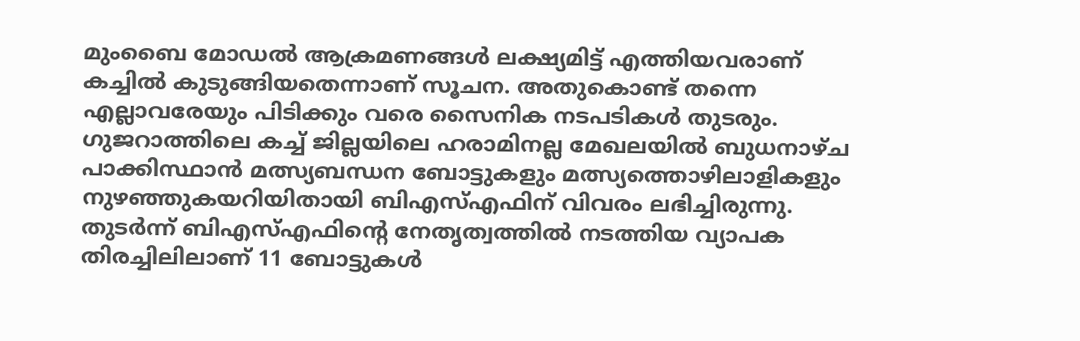മുംബൈ മോഡൽ‍ ആക്രമണങ്ങൾ‍ ലക്ഷ്യമിട്ട് എത്തിയവരാണ് കച്ചിൽ‍ കുടുങ്ങിയതെന്നാണ് സൂചന. അതുകൊണ്ട് തന്നെ എല്ലാവരേയും പിടിക്കും വരെ സൈനിക നടപടികൾ‍ തുടരും. ഗുജറാത്തിലെ കച്ച്‌ ജില്ലയിലെ ഹരാമിനല്ല മേഖലയിൽ‍ ബുധനാഴ്ച പാക്കിസ്ഥാൻ മത്സ്യബന്ധന ബോട്ടുകളും മത്സ്യത്തൊഴിലാളികളും നുഴഞ്ഞുകയറിയിതായി ബിഎസ്‌എഫിന് വിവരം ലഭിച്ചിരുന്നു. തുടർ‍ന്ന് ബിഎസ്‌എഫിന്റെ നേതൃത്വത്തിൽ‍ നടത്തിയ വ്യാപക തിരച്ചിലിലാണ് 11 ബോട്ടുകൾ‍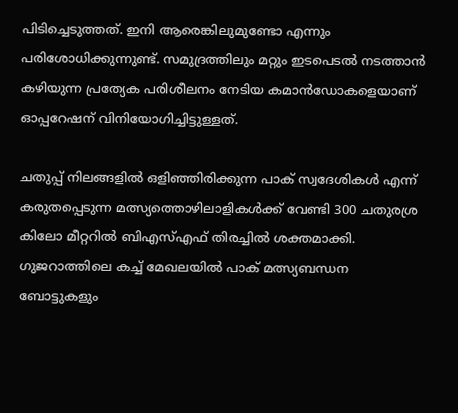പിടിച്ചെടുത്തത്. ഇനി ആരെങ്കിലുമുണ്ടോ എന്നും പരിശോധിക്കുന്നുണ്ട്. സമുദ്രത്തിലും മറ്റും ഇടപെടൽ‍ നടത്താൻ കഴിയുന്ന പ്രത്യേക പരിശീലനം നേടിയ കമാൻഡോകളെയാണ് ഓപ്പറേഷന് വിനിയോഗിച്ചിട്ടുള്ളത്.

ചതുപ്പ് നിലങ്ങളിൽ‍ ഒളിഞ്ഞിരിക്കുന്ന പാക് സ്വദേശികൾ‍ എന്ന് കരുതപ്പെടുന്ന മത്സ്യത്തൊഴിലാളികൾ‍ക്ക് വേണ്ടി 300 ചതുരശ്ര കിലോ മീറ്ററിൽ‍ ബിഎസ്‌എഫ് തിരച്ചിൽ‍ ശക്തമാക്കി. ഗുജറാത്തിലെ കച്ച്‌ മേഖലയിൽ‍ പാക് മത്സ്യബന്ധന ബോട്ടുകളും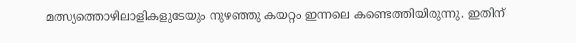മത്സ്യത്തൊഴിലാളികളുടേയും നുഴഞ്ഞു കയറ്റം ഇന്നലെ കണ്ടെത്തിയിരുന്നു. ഇതിന്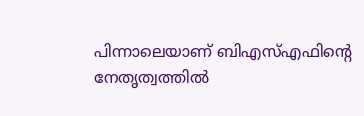പിന്നാലെയാണ് ബിഎസ്‌എഫിന്റെ നേതൃത്വത്തിൽ‍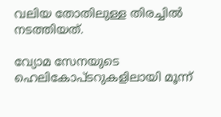വലിയ തോതിലുള്ള തിരച്ചിൽ‍ നടത്തിയത്.

വ്യോമ സേനയുടെ ഹെലികോപ്ടറുകളിലായി മൂന്ന്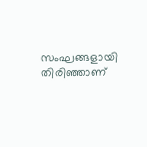സംഘങ്ങളായി തിരിഞ്ഞാണ്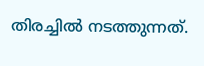തിരച്ചിൽ‍ നടത്തുന്നത്.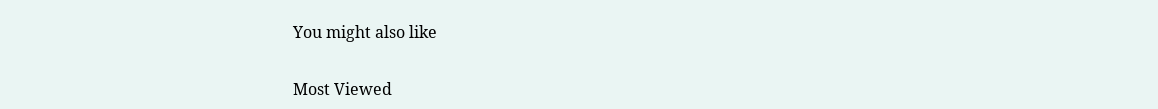You might also like

Most Viewed